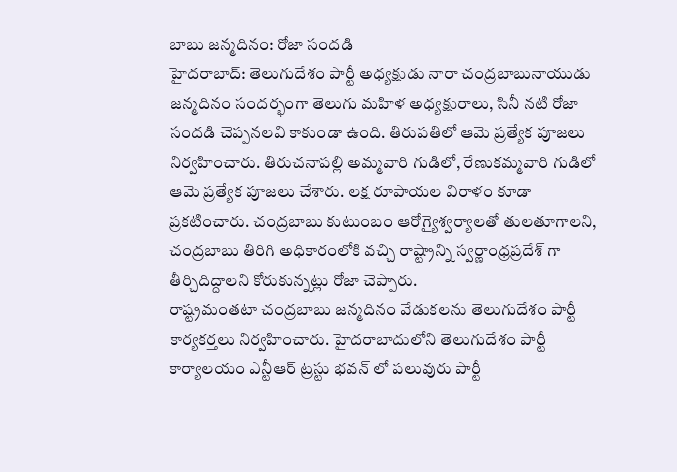బాబు జన్మదినం: రోజా సందడి
హైదరాబాద్: తెలుగుదేశం పార్టీ అధ్యక్షుడు నారా చంద్రబాబునాయుడు జన్మదినం సందర్భంగా తెలుగు మహిళ అధ్యక్షురాలు, సినీ నటి రోజా సందడి చెప్పనలవి కాకుండా ఉంది. తిరుపతిలో ఆమె ప్రత్యేక పూజలు నిర్వహించారు. తిరుచనాపల్లి అమ్మవారి గుడిలో, రేణుకమ్మవారి గుడిలో ఆమె ప్రత్యేక పూజలు చేశారు. లక్ష రూపాయల విరాళం కూడా ప్రకటించారు. చంద్రబాబు కుటుంబం ఆరోగ్యైశ్వర్యాలతో తులతూగాలని, చంద్రబాబు తిరిగి అధికారంలోకి వచ్చి రాష్ట్రాన్ని స్వర్ణాంధ్రప్రదేశ్ గా తీర్చిదిద్దాలని కోరుకున్నట్లు రోజా చెప్పారు.
రాష్ట్రమంతటా చంద్రబాబు జన్మదినం వేడుకలను తెలుగుదేశం పార్టీ కార్యకర్తలు నిర్వహించారు. హైదరాబాదులోని తెలుగుదేశం పార్టీ కార్యాలయం ఎన్టీఆర్ ట్రస్టు భవన్ లో పలువురు పార్టీ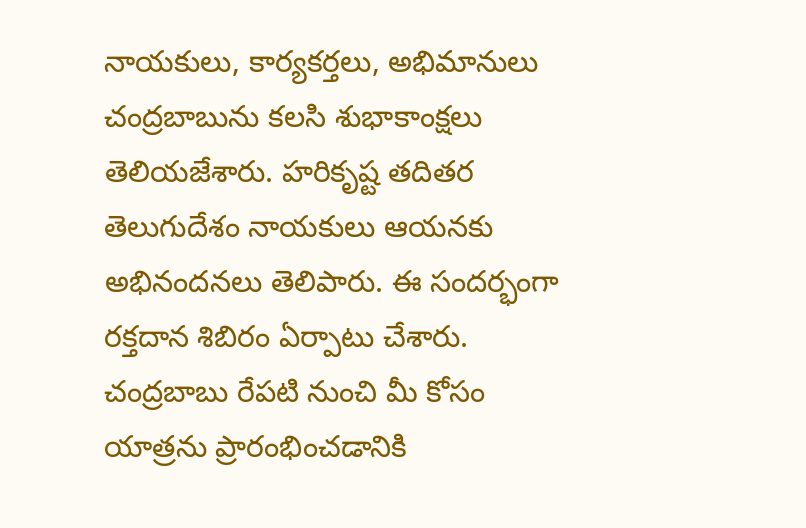నాయకులు, కార్యకర్తలు, అభిమానులు చంద్రబాబును కలసి శుభాకాంక్షలు తెలియజేశారు. హరికృష్ట తదితర తెలుగుదేశం నాయకులు ఆయనకు అభినందనలు తెలిపారు. ఈ సందర్భంగా రక్తదాన శిబిరం ఏర్పాటు చేశారు. చంద్రబాబు రేపటి నుంచి మీ కోసం యాత్రను ప్రారంభించడానికి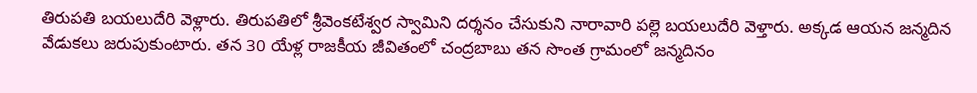తిరుపతి బయలుదేరి వెళ్లారు. తిరుపతిలో శ్రీవెంకటేశ్వర స్వామిని దర్శనం చేసుకుని నారావారి పల్లె బయలుదేరి వెళ్తారు. అక్కడ ఆయన జన్మదిన వేడుకలు జరుపుకుంటారు. తన 30 యేళ్ల రాజకీయ జీవితంలో చంద్రబాబు తన సొంత గ్రామంలో జన్మదినం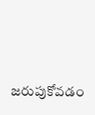జరుపుకోవడం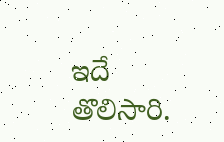ఇదే తొలిసారి.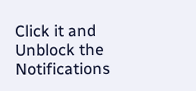Click it and Unblock the Notifications